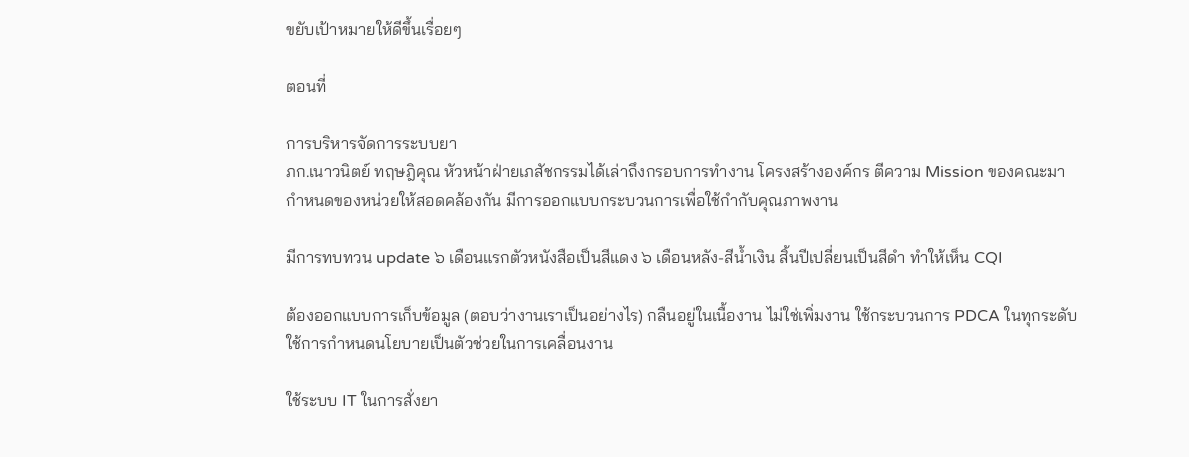ขยับเป้าหมายให้ดีขึ้นเรื่อยๆ

ตอนที่

การบริหารจัดการระบบยา
ภก.เนาวนิตย์ ทฤษฎิคุณ หัวหน้าฝ่ายเภสัชกรรมได้เล่าถึงกรอบการทำงาน โครงสร้างองค์กร ตีความ Mission ของคณะมากำหนดของหน่วยให้สอดคล้องกัน มีการออกแบบกระบวนการเพื่อใช้กำกับคุณภาพงาน

มีการทบทวน update ๖ เดือนแรกตัวหนังสือเป็นสีแดง ๖ เดือนหลัง-สีน้ำเงิน สิ้นปีเปลี่ยนเป็นสีดำ ทำให้เห็น CQI

ต้องออกแบบการเก็บข้อมูล (ตอบว่างานเราเป็นอย่างไร) กลืนอยู่ในเนื้องาน ไม่ใช่เพิ่มงาน ใช้กระบวนการ PDCA ในทุกระดับ ใช้การกำหนดนโยบายเป็นตัวช่วยในการเคลื่อนงาน

ใช้ระบบ IT ในการสั่งยา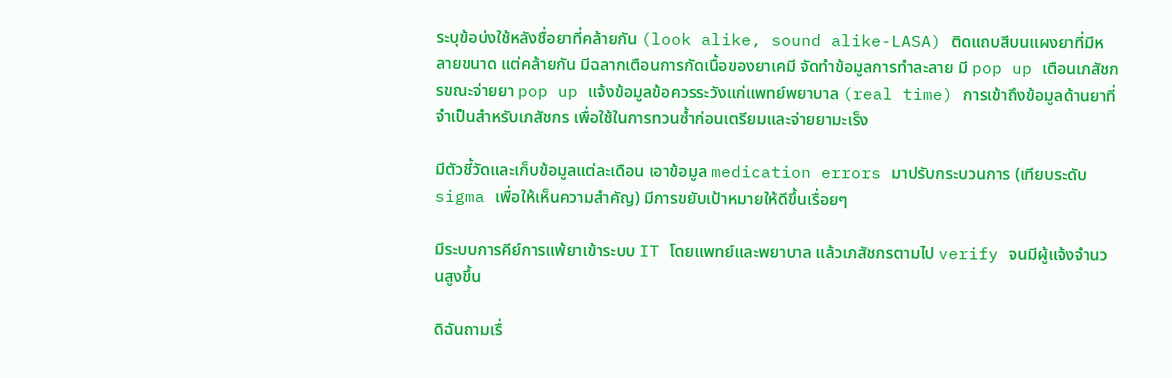ระบุข้อบ่งใช้หลังชื่อยาที่คล้ายกัน (look alike, sound alike-LASA) ติดแถบสีบนแผงยาที่มีหลายขนาด แต่คล้ายกัน มีฉลากเตือนการกัดเนื้อของยาเคมี จัดทำข้อมูลการทำละลาย มี pop up เตือนเภสัชกรขณะจ่ายยา pop up แจ้งข้อมูลข้อควรระวังแก่แพทย์พยาบาล (real time) การเข้าถึงข้อมูลด้านยาที่จำเป็นสำหรับเภสัชกร เพื่อใช้ในการทวนซ้ำก่อนเตรียมและจ่ายยามะเร็ง

มีตัวชี้วัดและเก็บข้อมูลแต่ละเดือน เอาข้อมูล medication errors มาปรับกระบวนการ (เทียบระดับ sigma เพื่อให้เห็นความสำคัญ) มีการขยับเป้าหมายให้ดีขึ้นเรื่อยๆ

มีระบบการคีย์การแพ้ยาเข้าระบบ IT โดยแพทย์และพยาบาล แล้วเภสัชกรตามไป verify จนมีผู้แจ้งจำนวนสูงขึ้น

ดิฉันถามเรื่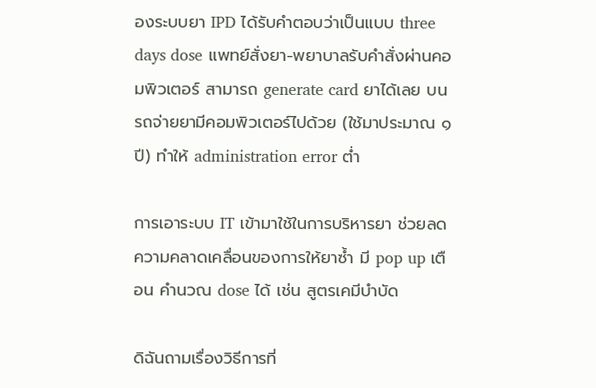องระบบยา IPD ได้รับคำตอบว่าเป็นแบบ three days dose แพทย์สั่งยา-พยาบาลรับคำสั่งผ่านคอมพิวเตอร์ สามารถ generate card ยาได้เลย บนรถจ่ายยามีคอมพิวเตอร์ไปด้วย (ใช้มาประมาณ ๑ ปี) ทำให้ administration error ต่ำ

การเอาระบบ IT เข้ามาใช้ในการบริหารยา ช่วยลดความคลาดเคลื่อนของการให้ยาซ้ำ มี pop up เตือน คำนวณ dose ได้ เช่น สูตรเคมีบำบัด

ดิฉันถามเรื่องวิธีการที่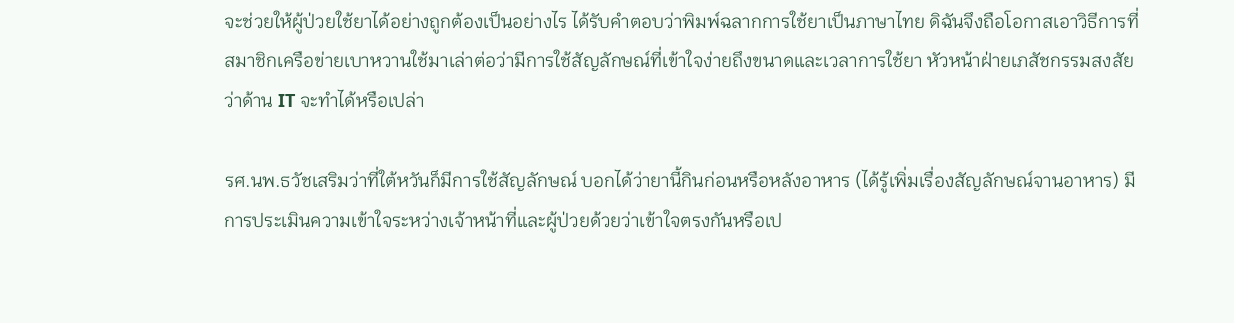จะช่วยให้ผู้ป่วยใช้ยาได้อย่างถูกต้องเป็นอย่างไร ได้รับคำตอบว่าพิมพ์ฉลากการใช้ยาเป็นภาษาไทย ดิฉันจึงถือโอกาสเอาวิธีการที่สมาชิกเครือข่ายเบาหวานใช้มาเล่าต่อว่ามีการใช้สัญลักษณ์ที่เข้าใจง่ายถึงขนาดและเวลาการใช้ยา หัวหน้าฝ่ายเภสัชกรรมสงสัยว่าด้าน IT จะทำได้หรือเปล่า

รศ.นพ.ธวัชเสริมว่าที่ใต้หวันก็มีการใช้สัญลักษณ์ บอกได้ว่ายานี้กินก่อนหรือหลังอาหาร (ได้รู้เพิ่มเรื่องสัญลักษณ์จานอาหาร) มีการประเมินความเข้าใจระหว่างเจ้าหน้าที่และผู้ป่วยด้วยว่าเข้าใจตรงกันหรือเป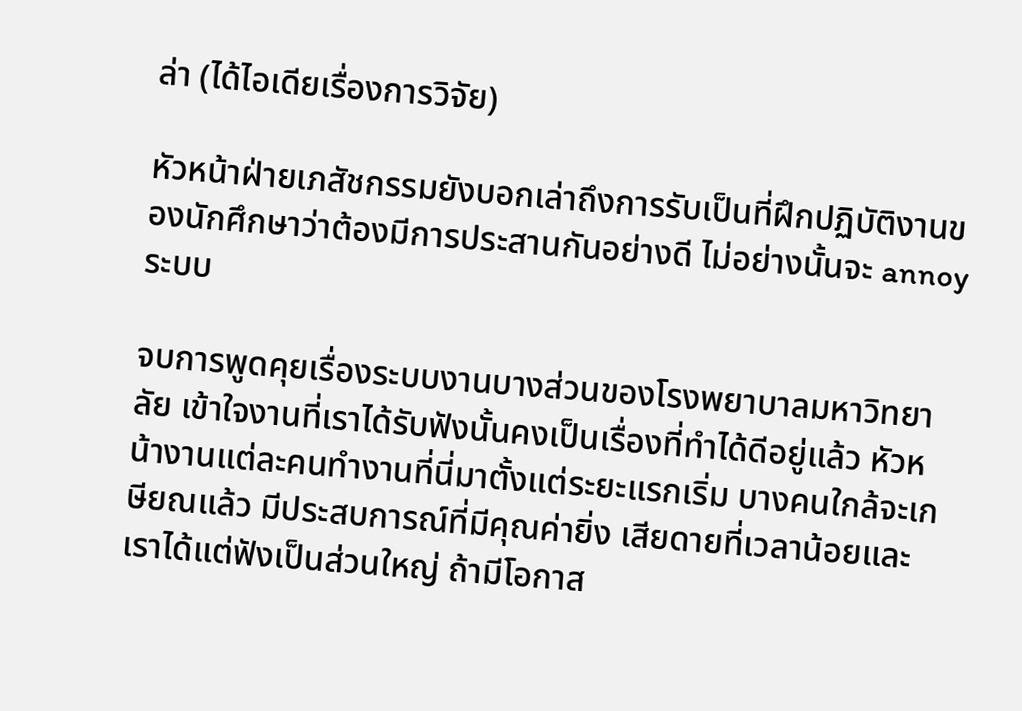ล่า (ได้ไอเดียเรื่องการวิจัย)

หัวหน้าฝ่ายเภสัชกรรมยังบอกเล่าถึงการรับเป็นที่ฝึกปฏิบัติงานของนักศึกษาว่าต้องมีการประสานกันอย่างดี ไม่อย่างนั้นจะ annoy ระบบ

จบการพูดคุยเรื่องระบบงานบางส่วนของโรงพยาบาลมหาวิทยาลัย เข้าใจงานที่เราได้รับฟังนั้นคงเป็นเรื่องที่ทำได้ดีอยู่แล้ว หัวหน้างานแต่ละคนทำงานที่นี่มาตั้งแต่ระยะแรกเริ่ม บางคนใกล้จะเกษียณแล้ว มีประสบการณ์ที่มีคุณค่ายิ่ง เสียดายที่เวลาน้อยและเราได้แต่ฟังเป็นส่วนใหญ่ ถ้ามีโอกาส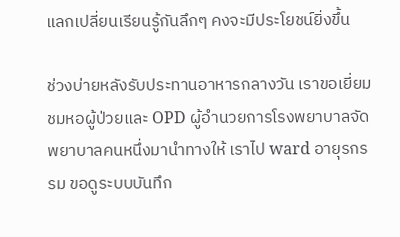แลกเปลี่ยนเรียนรู้กันลึกๆ คงจะมีประโยชน์ยิ่งขึ้น

ช่วงบ่ายหลังรับประทานอาหารกลางวัน เราขอเยี่ยมชมหอผู้ป่วยและ OPD ผู้อำนวยการโรงพยาบาลจัดพยาบาลคนหนึ่งมานำทางให้ เราไป ward อายุรกรรม ขอดูระบบบันทึก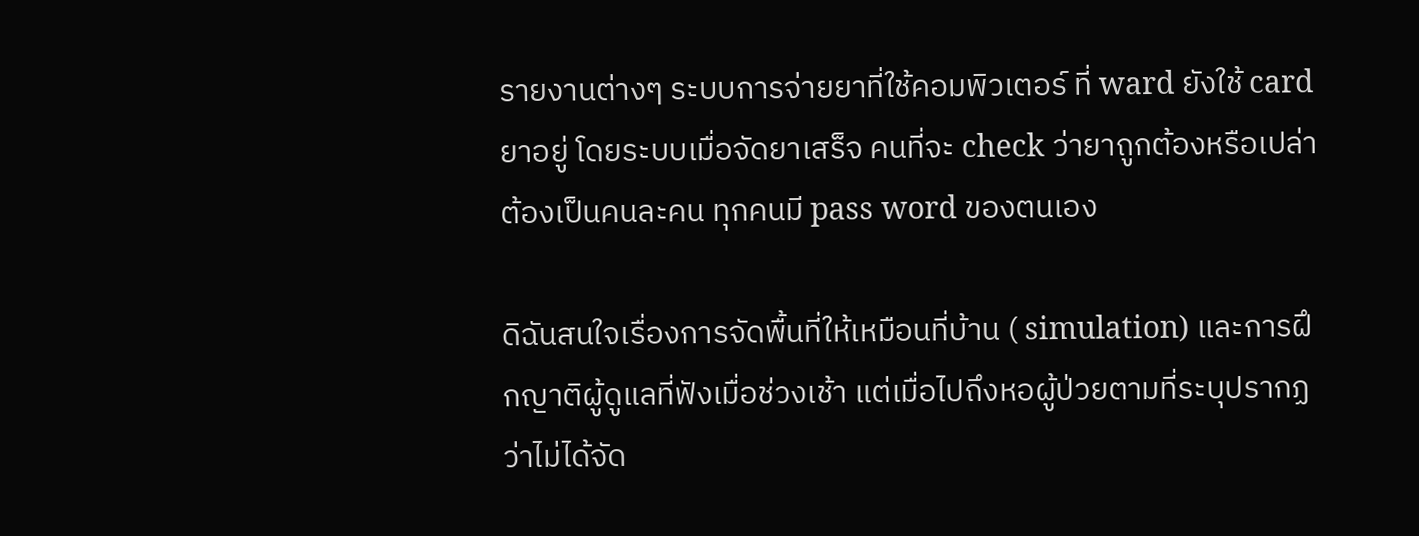รายงานต่างๆ ระบบการจ่ายยาที่ใช้คอมพิวเตอร์ ที่ ward ยังใช้ card ยาอยู่ โดยระบบเมื่อจัดยาเสร็จ คนที่จะ check ว่ายาถูกต้องหรือเปล่าต้องเป็นคนละคน ทุกคนมี pass word ของตนเอง

ดิฉันสนใจเรื่องการจัดพื้นที่ให้เหมือนที่บ้าน ( simulation) และการฝึกญาติผู้ดูแลที่ฟังเมื่อช่วงเช้า แต่เมื่อไปถึงหอผู้ป่วยตามที่ระบุปรากฏว่าไม่ได้จัด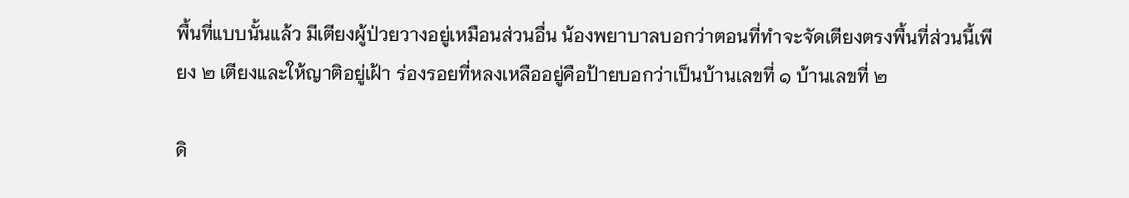พื้นที่แบบนั้นแล้ว มีเตียงผู้ป่วยวางอยู่เหมือนส่วนอื่น น้องพยาบาลบอกว่าตอนที่ทำจะจัดเตียงตรงพื้นที่ส่วนนี้เพียง ๒ เตียงและให้ญาติอยู่เฝ้า ร่องรอยที่หลงเหลืออยู่คือป้ายบอกว่าเป็นบ้านเลขที่ ๑ บ้านเลขที่ ๒

ดิ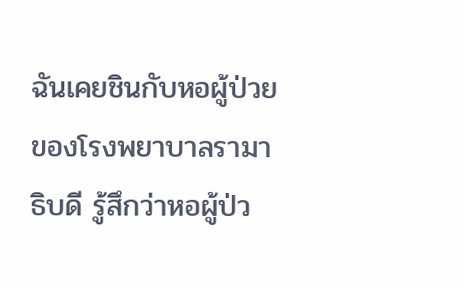ฉันเคยชินกับหอผู้ป่วยของโรงพยาบาลรามาธิบดี รู้สึกว่าหอผู้ป่ว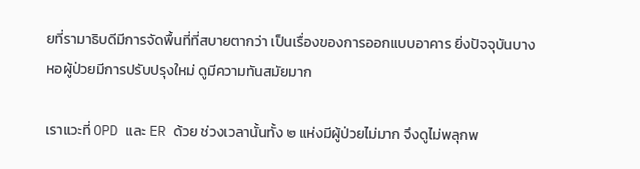ยที่รามาธิบดีมีการจัดพื้นที่ที่สบายตากว่า เป็นเรื่องของการออกแบบอาคาร ยิ่งปัจจุบันบางหอผู้ป่วยมีการปรับปรุงใหม่ ดูมีความทันสมัยมาก

เราแวะที่ OPD และ ER ด้วย ช่วงเวลานั้นทั้ง ๒ แห่งมีผู้ป่วยไม่มาก จึงดูไม่พลุกพ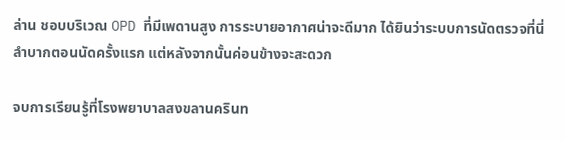ล่าน ชอบบริเวณ OPD ที่มีเพดานสูง การระบายอากาศน่าจะดีมาก ได้ยินว่าระบบการนัดตรวจที่นี่ลำบากตอนนัดครั้งแรก แต่หลังจากนั้นค่อนข้างจะสะดวก

จบการเรียนรู้ที่โรงพยาบาลสงขลานครินท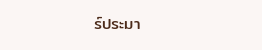ร์ประมา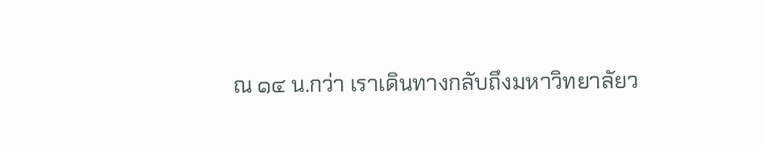ณ ๑๔ น.กว่า เราเดินทางกลับถึงมหาวิทยาลัยว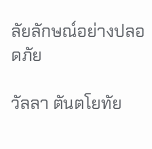ลัยลักษณ์อย่างปลอดภัย

วัลลา ตันตโยทัย